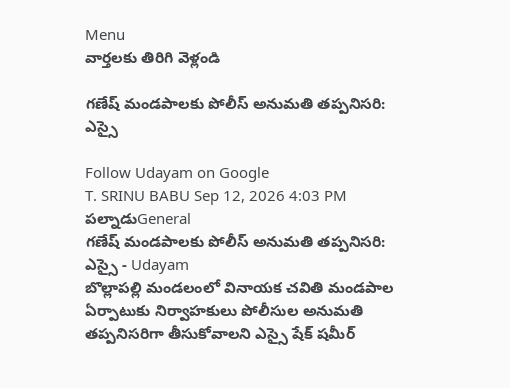Menu
వార్తలకు తిరిగి వెళ్లండి

గణేష్ మండపాలకు పోలీస్ అనుమతి తప్పనిసరి: ఎస్సై

Follow Udayam on Google
T. SRINU BABU Sep 12, 2026 4:03 PM పల్నాడుGeneral
గణేష్ మండపాలకు పోలీస్ అనుమతి తప్పనిసరి: ఎస్సై - Udayam
బొల్లాపల్లి మండలంలో వినాయక చవితి మండపాల ఏర్పాటుకు నిర్వాహకులు పోలీసుల అనుమతి తప్పనిసరిగా తీసుకోవాలని ఎస్సై షేక్ షమీర్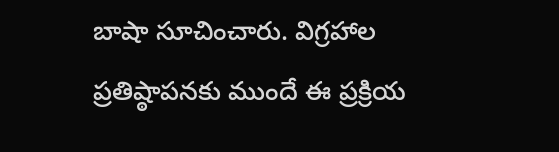బాషా సూచించారు. విగ్రహాల ప్రతిష్ఠాపనకు ముందే ఈ ప్రక్రియ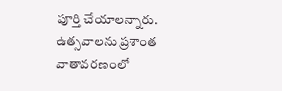పూర్తి చేయాలన్నారు. ఉత్సవాలను ప్రశాంత వాతావరణంలో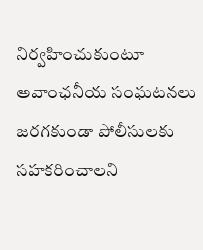నిర్వహించుకుంటూ అవాంఛనీయ సంఘటనలు జరగకుండా పోలీసులకు సహకరించాలని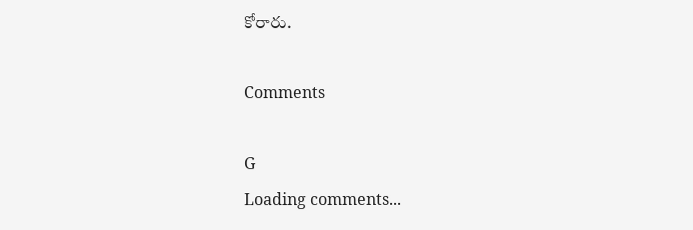కోరారు.

Comments

G
Loading comments...